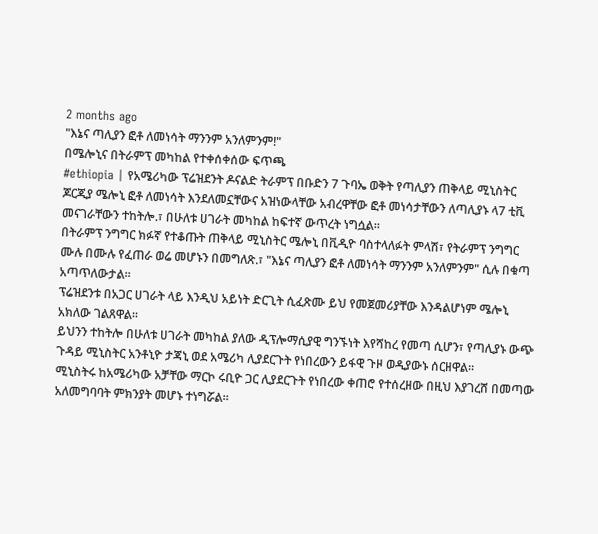2 months ago
"እኔና ጣሊያን ፎቶ ለመነሳት ማንንም አንለምንም!"
በሜሎኒና በትራምፕ መካከል የተቀሰቀሰው ፍጥጫ
#ethiopia | የአሜሪካው ፕሬዝደንት ዶናልድ ትራምፕ በቡድን 7 ጉባኤ ወቅት የጣሊያን ጠቅላይ ሚኒስትር ጆርጂያ ሜሎኒ ፎቶ ለመነሳት እንደለመኗቸውና አዝነውላቸው አብረዋቸው ፎቶ መነሳታቸውን ለጣሊያኑ ላ7 ቲቪ መናገራቸውን ተከትሎ.፣ በሁለቱ ሀገራት መካከል ከፍተኛ ውጥረት ነግሷል።
በትራምፕ ንግግር ክፉኛ የተቆጡት ጠቅላይ ሚኒስትር ሜሎኒ በቪዲዮ ባስተላለፉት ምላሽ፣ የትራምፕ ንግግር ሙሉ በሙሉ የፈጠራ ወሬ መሆኑን በመግለጽ.፣ "እኔና ጣሊያን ፎቶ ለመነሳት ማንንም አንለምንም" ሲሉ በቁጣ አጣጥለውታል።
ፕሬዝደንቱ በአጋር ሀገራት ላይ እንዲህ አይነት ድርጊት ሲፈጽሙ ይህ የመጀመሪያቸው እንዳልሆነም ሜሎኒ አክለው ገልጸዋል።
ይህንን ተከትሎ በሁለቱ ሀገራት መካከል ያለው ዲፕሎማሲያዊ ግንኙነት እየሻከረ የመጣ ሲሆን፣ የጣሊያኑ ውጭ ጉዳይ ሚኒስትር አንቶኒዮ ታጃኒ ወደ አሜሪካ ሊያደርጉት የነበረውን ይፋዊ ጉዞ ወዲያውኑ ሰርዘዋል።
ሚኒስትሩ ከአሜሪካው አቻቸው ማርኮ ሩቢዮ ጋር ሊያደርጉት የነበረው ቀጠሮ የተሰረዘው በዚህ እያገረሸ በመጣው አለመግባባት ምክንያት መሆኑ ተነግሯል።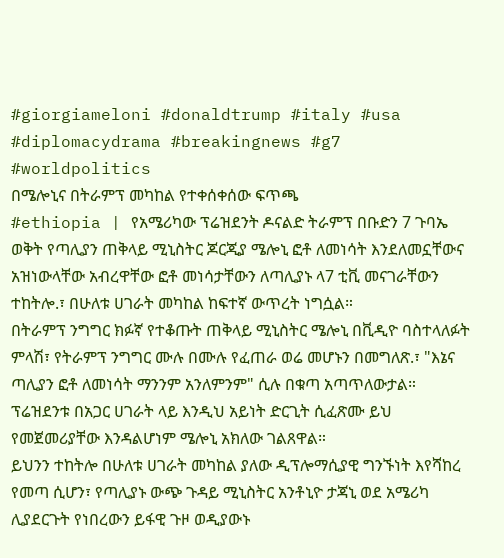#giorgiameloni #donaldtrump #italy #usa #diplomacydrama #breakingnews #g7 #worldpolitics
በሜሎኒና በትራምፕ መካከል የተቀሰቀሰው ፍጥጫ
#ethiopia | የአሜሪካው ፕሬዝደንት ዶናልድ ትራምፕ በቡድን 7 ጉባኤ ወቅት የጣሊያን ጠቅላይ ሚኒስትር ጆርጂያ ሜሎኒ ፎቶ ለመነሳት እንደለመኗቸውና አዝነውላቸው አብረዋቸው ፎቶ መነሳታቸውን ለጣሊያኑ ላ7 ቲቪ መናገራቸውን ተከትሎ.፣ በሁለቱ ሀገራት መካከል ከፍተኛ ውጥረት ነግሷል።
በትራምፕ ንግግር ክፉኛ የተቆጡት ጠቅላይ ሚኒስትር ሜሎኒ በቪዲዮ ባስተላለፉት ምላሽ፣ የትራምፕ ንግግር ሙሉ በሙሉ የፈጠራ ወሬ መሆኑን በመግለጽ.፣ "እኔና ጣሊያን ፎቶ ለመነሳት ማንንም አንለምንም" ሲሉ በቁጣ አጣጥለውታል።
ፕሬዝደንቱ በአጋር ሀገራት ላይ እንዲህ አይነት ድርጊት ሲፈጽሙ ይህ የመጀመሪያቸው እንዳልሆነም ሜሎኒ አክለው ገልጸዋል።
ይህንን ተከትሎ በሁለቱ ሀገራት መካከል ያለው ዲፕሎማሲያዊ ግንኙነት እየሻከረ የመጣ ሲሆን፣ የጣሊያኑ ውጭ ጉዳይ ሚኒስትር አንቶኒዮ ታጃኒ ወደ አሜሪካ ሊያደርጉት የነበረውን ይፋዊ ጉዞ ወዲያውኑ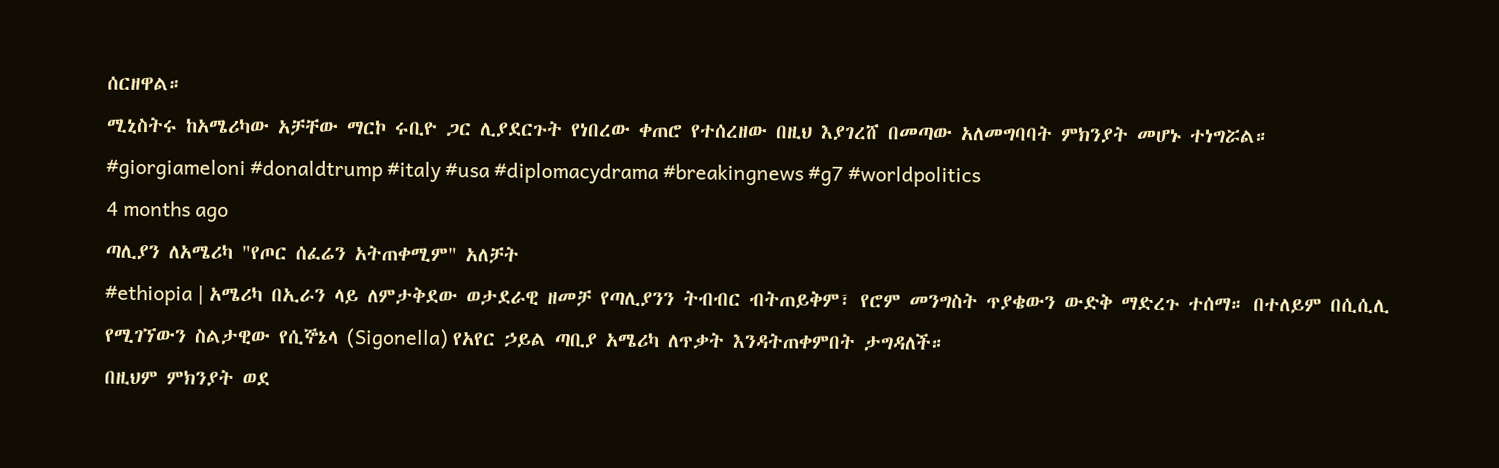ሰርዘዋል።
ሚኒስትሩ ከአሜሪካው አቻቸው ማርኮ ሩቢዮ ጋር ሊያደርጉት የነበረው ቀጠሮ የተሰረዘው በዚህ እያገረሸ በመጣው አለመግባባት ምክንያት መሆኑ ተነግሯል።
#giorgiameloni #donaldtrump #italy #usa #diplomacydrama #breakingnews #g7 #worldpolitics
4 months ago
ጣሊያን ለአሜሪካ "የጦር ሰፈሬን አትጠቀሚም" አለቻት
#ethiopia | አሜሪካ በኢራን ላይ ለምታቅደው ወታደራዊ ዘመቻ የጣሊያንን ትብብር ብትጠይቅም፣ የሮም መንግስት ጥያቄውን ውድቅ ማድረጉ ተሰማ። በተለይም በሲሲሊ የሚገኘውን ስልታዊው የሲኞኔላ (Sigonella) የአየር ኃይል ጣቢያ አሜሪካ ለጥቃት እንዳትጠቀምበት ታግዳለች።
በዚህም ምክንያት ወደ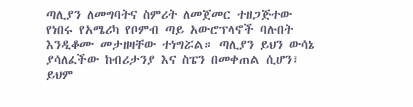ጣሊያን ለመግባትና ስምሪት ለመጀመር ተዘጋጅተው የነበሩ የአሜሪካ የቦምብ ጣይ አውሮፕላኖች ባሉበት እንዲቆሙ መታዘዛቸው ተነግሯል። ጣሊያን ይህን ውሳኔ ያሳለፈችው ከብሪታንያ እና ስፔን በመቀጠል ሲሆን፣ ይህም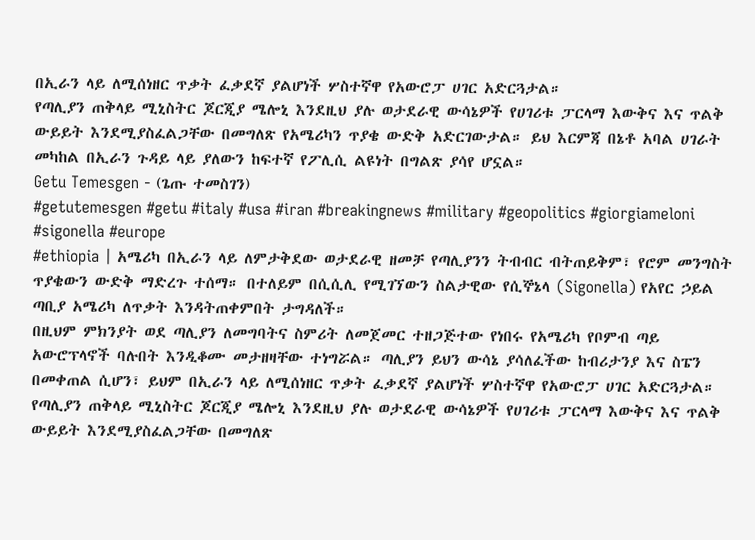በኢራን ላይ ለሚሰነዘር ጥቃት ፈቃደኛ ያልሆነች ሦስተኛዋ የአውሮፓ ሀገር አድርጓታል።
የጣሊያን ጠቅላይ ሚኒስትር ጆርጂያ ሜሎኒ እንደዚህ ያሉ ወታደራዊ ውሳኔዎች የሀገሪቱ ፓርላማ እውቅና እና ጥልቅ ውይይት እንደሚያስፈልጋቸው በመግለጽ የአሜሪካን ጥያቄ ውድቅ አድርገውታል። ይህ እርምጃ በኔቶ አባል ሀገራት መካከል በኢራን ጉዳይ ላይ ያለውን ከፍተኛ የፖሊሲ ልዩነት በግልጽ ያሳየ ሆኗል።
Getu Temesgen - (ጌጡ ተመስገን)
#getutemesgen #getu #italy #usa #iran #breakingnews #military #geopolitics #giorgiameloni #sigonella #europe
#ethiopia | አሜሪካ በኢራን ላይ ለምታቅደው ወታደራዊ ዘመቻ የጣሊያንን ትብብር ብትጠይቅም፣ የሮም መንግስት ጥያቄውን ውድቅ ማድረጉ ተሰማ። በተለይም በሲሲሊ የሚገኘውን ስልታዊው የሲኞኔላ (Sigonella) የአየር ኃይል ጣቢያ አሜሪካ ለጥቃት እንዳትጠቀምበት ታግዳለች።
በዚህም ምክንያት ወደ ጣሊያን ለመግባትና ስምሪት ለመጀመር ተዘጋጅተው የነበሩ የአሜሪካ የቦምብ ጣይ አውሮፕላኖች ባሉበት እንዲቆሙ መታዘዛቸው ተነግሯል። ጣሊያን ይህን ውሳኔ ያሳለፈችው ከብሪታንያ እና ስፔን በመቀጠል ሲሆን፣ ይህም በኢራን ላይ ለሚሰነዘር ጥቃት ፈቃደኛ ያልሆነች ሦስተኛዋ የአውሮፓ ሀገር አድርጓታል።
የጣሊያን ጠቅላይ ሚኒስትር ጆርጂያ ሜሎኒ እንደዚህ ያሉ ወታደራዊ ውሳኔዎች የሀገሪቱ ፓርላማ እውቅና እና ጥልቅ ውይይት እንደሚያስፈልጋቸው በመግለጽ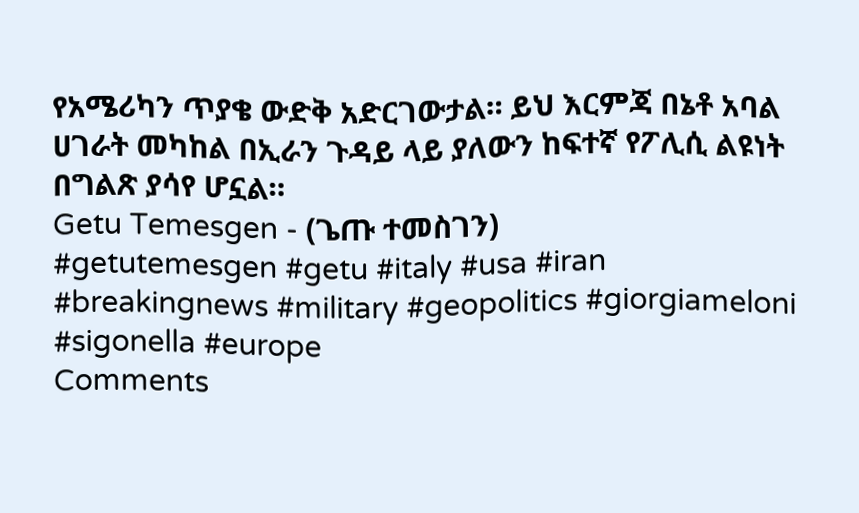የአሜሪካን ጥያቄ ውድቅ አድርገውታል። ይህ እርምጃ በኔቶ አባል ሀገራት መካከል በኢራን ጉዳይ ላይ ያለውን ከፍተኛ የፖሊሲ ልዩነት በግልጽ ያሳየ ሆኗል።
Getu Temesgen - (ጌጡ ተመስገን)
#getutemesgen #getu #italy #usa #iran #breakingnews #military #geopolitics #giorgiameloni #sigonella #europe
Comments